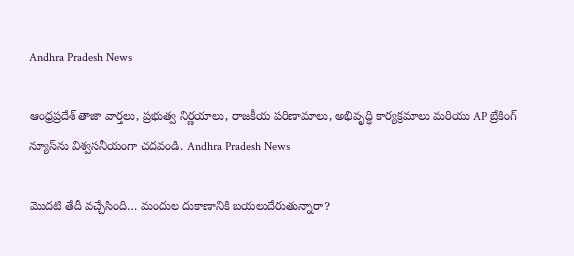Andhra Pradesh News

ఆంధ్రప్రదేశ్ తాజా వార్తలు, ప్రభుత్వ నిర్ణయాలు, రాజకీయ పరిణామాలు, అభివృద్ధి కార్యక్రమాలు మరియు AP బ్రేకింగ్ న్యూస్‌ను విశ్వసనీయంగా చదవండి. Andhra Pradesh News

మొదటి తేదీ వచ్చేసింది… మందుల దుకాణానికి బయలుదేరుతున్నారా?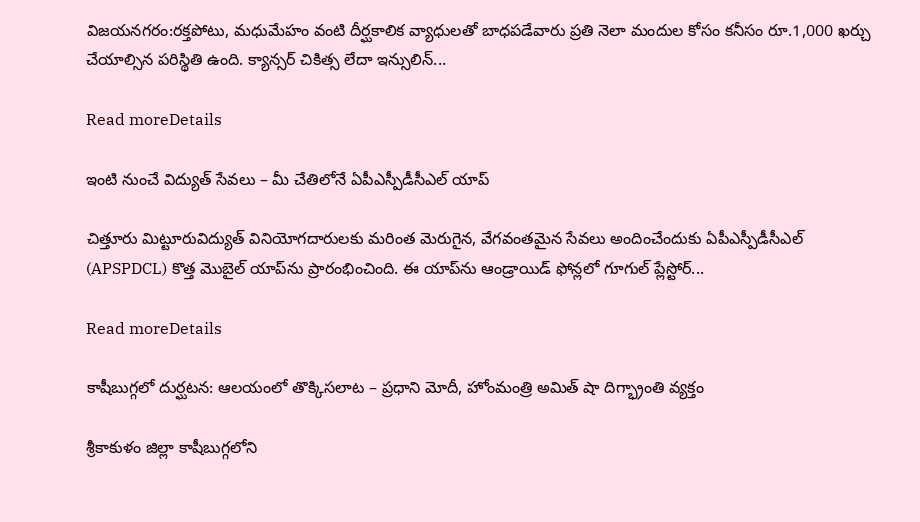విజయనగరం:రక్తపోటు, మధుమేహం వంటి దీర్ఘకాలిక వ్యాధులతో బాధపడేవారు ప్రతి నెలా మందుల కోసం కనీసం రూ.1,000 ఖర్చు చేయాల్సిన పరిస్థితి ఉంది. క్యాన్సర్‌ చికిత్స లేదా ఇన్సులిన్‌...

Read moreDetails

ఇంటి నుంచే విద్యుత్‌ సేవలు – మీ చేతిలోనే ఏపీఎస్పీడీసీఎల్‌ యాప్‌

చిత్తూరు మిట్టూరువిద్యుత్‌ వినియోగదారులకు మరింత మెరుగైన, వేగవంతమైన సేవలు అందించేందుకు ఏపీఎస్పీడీసీఎల్‌ (APSPDCL) కొత్త మొబైల్‌ యాప్‌ను ప్రారంభించింది. ఈ యాప్‌ను ఆండ్రాయిడ్‌ ఫోన్లలో గూగుల్‌ ప్లేస్టోర్‌...

Read moreDetails

కాషీబుగ్గలో దుర్ఘటన: ఆలయంలో తొక్కిసలాట – ప్రధాని మోదీ, హోంమంత్రి అమిత్ షా దిగ్భ్రాంతి వ్యక్తం

శ్రీకాకుళం జిల్లా కాషీబుగ్గలోని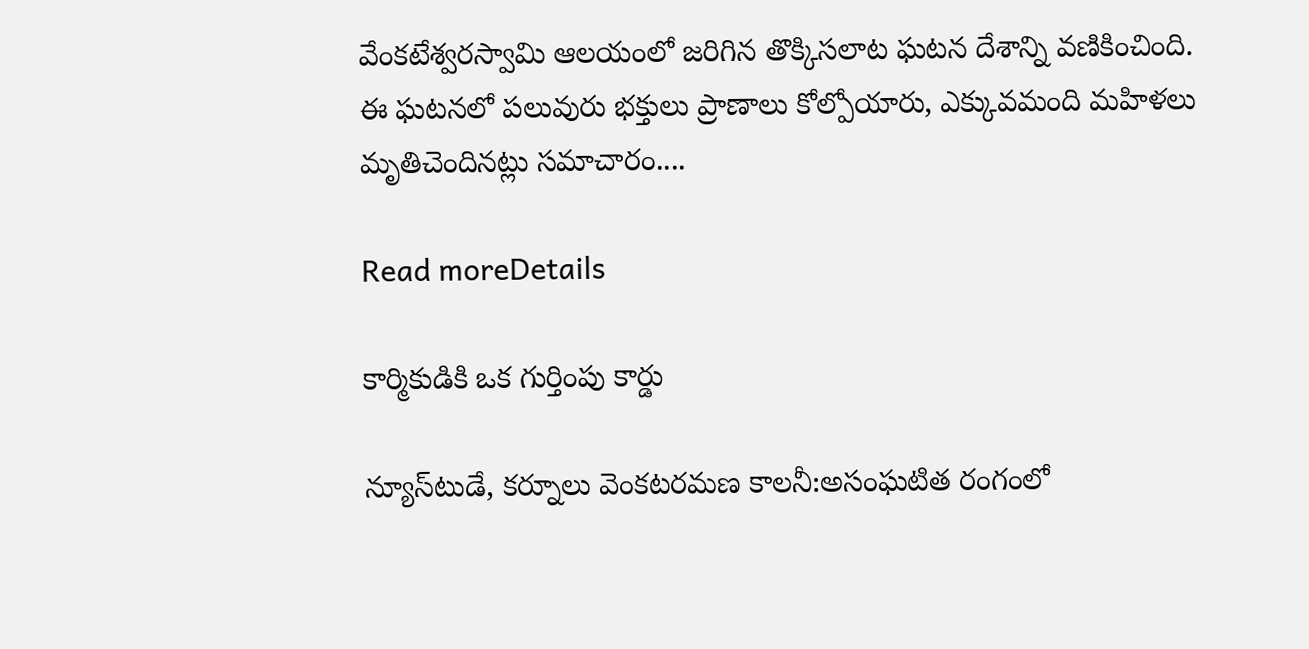వేంకటేశ్వరస్వామి ఆలయంలో జరిగిన తొక్కిసలాట ఘటన దేశాన్ని వణికించింది. ఈ ఘటనలో పలువురు భక్తులు ప్రాణాలు కోల్పోయారు, ఎక్కువమంది మహిళలు మృతిచెందినట్లు సమాచారం....

Read moreDetails

కార్మికుడికి ఒక గుర్తింపు కార్డు

న్యూస్‌టుడే, కర్నూలు వెంకటరమణ కాలనీ:అసంఘటిత రంగంలో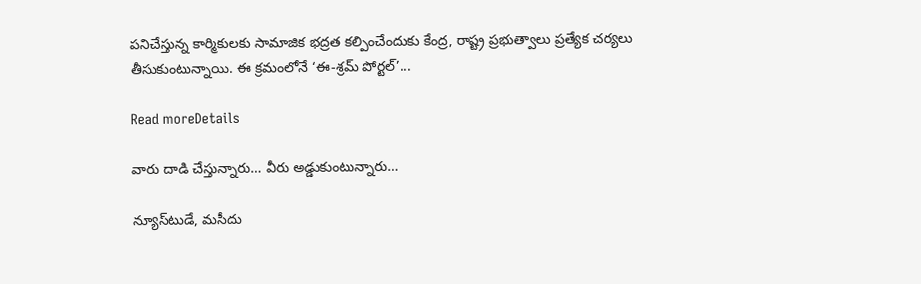పనిచేస్తున్న కార్మికులకు సామాజిక భద్రత కల్పించేందుకు కేంద్ర, రాష్ట్ర ప్రభుత్వాలు ప్రత్యేక చర్యలు తీసుకుంటున్నాయి. ఈ క్రమంలోనే ‘ఈ-శ్రమ్‌ పోర్టల్‌’...

Read moreDetails

వారు దాడి చేస్తున్నారు… వీరు అడ్డుకుంటున్నారు…

న్యూస్‌టుడే, మసీదు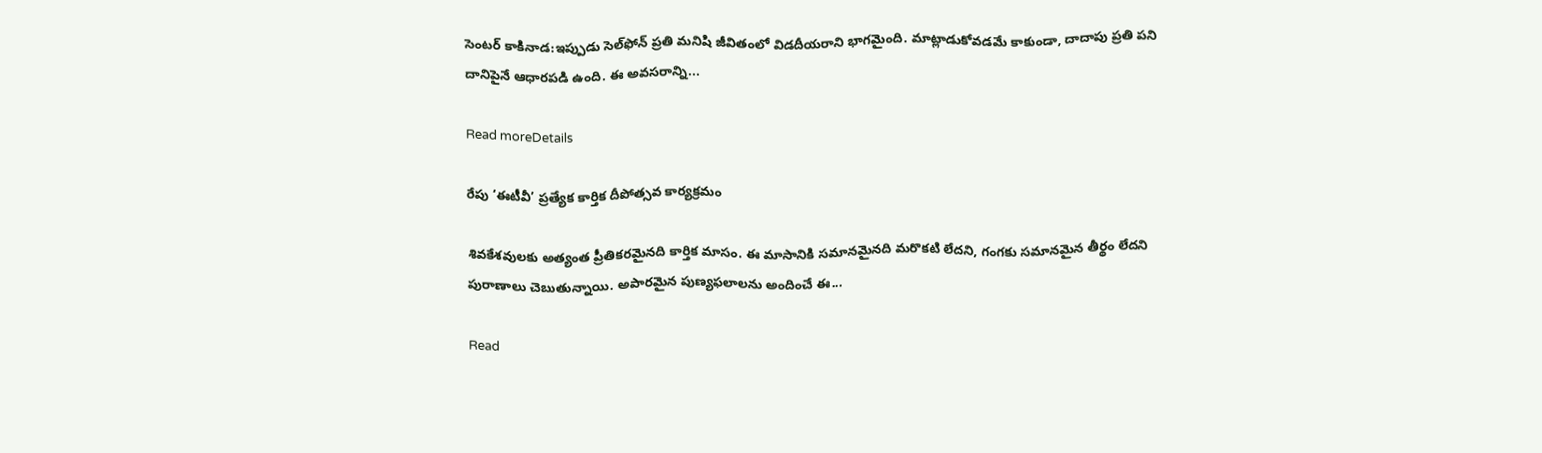సెంటర్‌ కాకినాడ:ఇప్పుడు సెల్‌ఫోన్‌ ప్రతి మనిషి జీవితంలో విడదీయరాని భాగమైంది. మాట్లాడుకోవడమే కాకుండా, దాదాపు ప్రతి పని దానిపైనే ఆధారపడి ఉంది. ఈ అవసరాన్ని...

Read moreDetails

రేపు ‘ఈటీవీ’ ప్రత్యేక కార్తిక దీపోత్సవ కార్యక్రమం

శివకేశవులకు అత్యంత ప్రీతికరమైనది కార్తిక మాసం. ఈ మాసానికి సమానమైనది మరొకటి లేదని, గంగకు సమానమైన తీర్థం లేదని పురాణాలు చెబుతున్నాయి. అపారమైన పుణ్యఫలాలను అందించే ఈ...

Read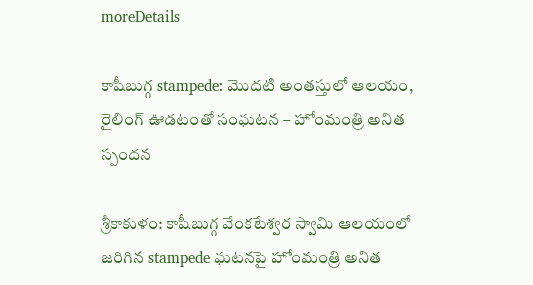moreDetails

కాషీబుగ్గ stampede: మొదటి అంతస్తులో ఆలయం, రైలింగ్ ఊడటంతో సంఘటన – హోంమంత్రి అనిత స్పందన

శ్రీకాకుళం: కాషీబుగ్గ వేంకటేశ్వర స్వామి ఆలయంలో జరిగిన stampede ఘటనపై హోంమంత్రి అనిత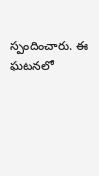స్పందించారు. ఈ ఘటనలో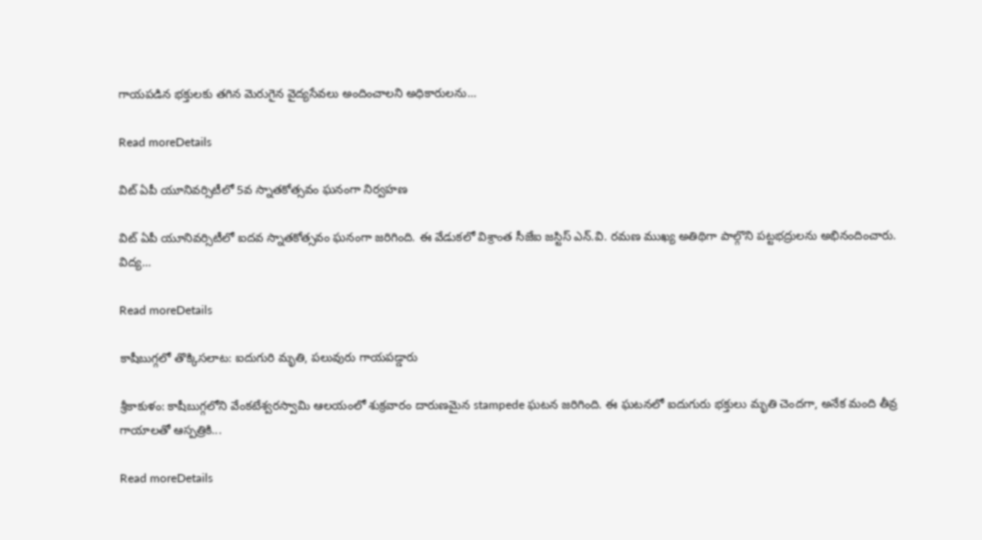గాయపడిన భక్తులకు తగిన మెరుగైన వైద్యసేవలు అందించాలని అధికారులను...

Read moreDetails

విట్‌ ఏపీ యూనివర్సిటీలో 5వ స్నాతకోత్సవం ఘనంగా నిర్వహణ

విట్‌ ఏపీ యూనివర్సిటీలో ఐదవ స్నాతకోత్సవం ఘనంగా జరిగింది. ఈ వేడుకలో విశ్రాంత సీజేఐ జస్టిస్‌ ఎన్‌.వి. రమణ ముఖ్య అతిథిగా పాల్గొని పట్టభద్రులను అభినందించారు. విద్య...

Read moreDetails

కాషీబుగ్గలో తొక్కిసలాట: ఐదుగురి మృతి, పలువురు గాయపడ్డారు

శ్రీకాకుళం: కాషీబుగ్గలోని వేంకటేశ్వరస్వామి ఆలయంలో శుక్రవారం దారుణమైన stampede ఘటన జరిగింది. ఈ ఘటనలో ఐదుగురు భక్తులు మృతి చెందగా, అనేక మంది తీవ్ర గాయాలతో ఆస్పత్రికి...

Read moreDetails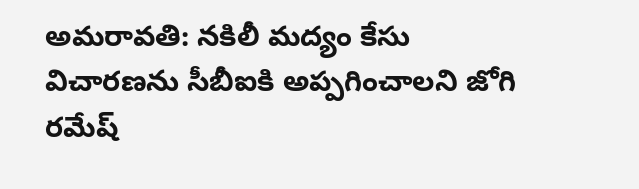అమరావతి: నకిలీ మద్యం కేసు విచారణను సీబీఐకి అప్పగించాలని జోగి రమేష్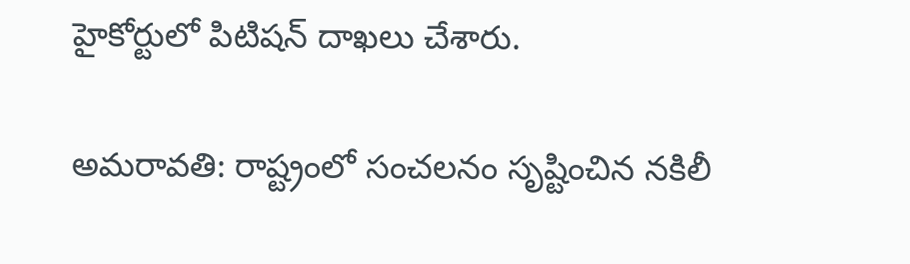హైకోర్టులో పిటిషన్ దాఖలు చేశారు.

అమరావతి: రాష్ట్రంలో సంచలనం సృష్టించిన నకిలీ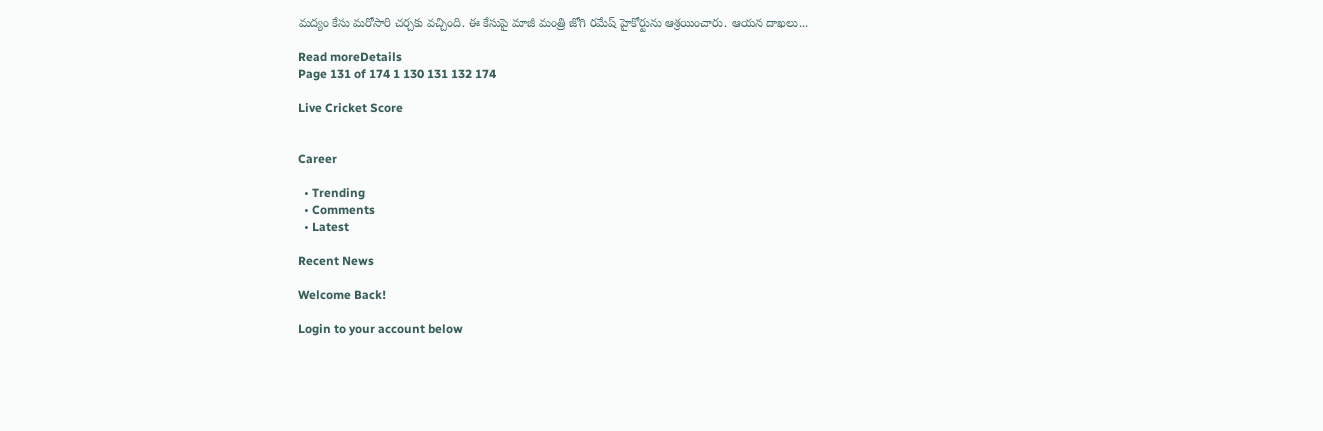మద్యం కేసు మరోసారి చర్చకు వచ్చింది. ఈ కేసుపై మాజీ మంత్రి జోగి రమేష్ హైకోర్టును ఆశ్రయించారు. ఆయన దాఖలు...

Read moreDetails
Page 131 of 174 1 130 131 132 174

Live Cricket Score


Career

  • Trending
  • Comments
  • Latest

Recent News

Welcome Back!

Login to your account below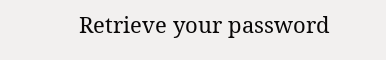Retrieve your password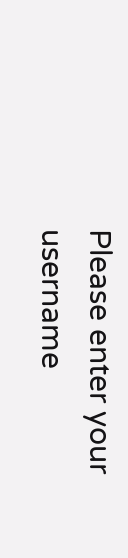Please enter your username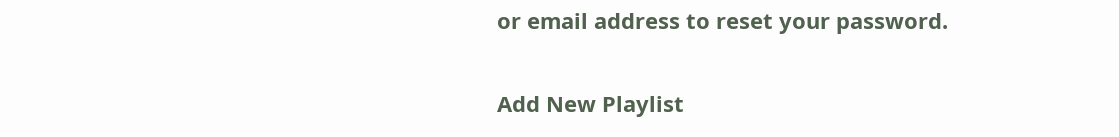or email address to reset your password.

Add New Playlist